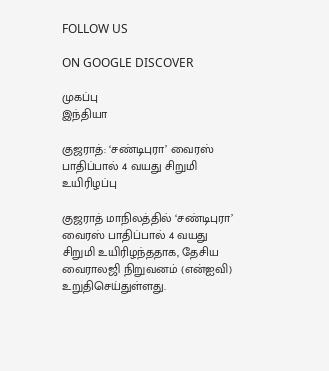FOLLOW US

ON GOOGLE DISCOVER

முகப்பு
இந்தியா

குஜராத்: ‘சண்டிபுரா’ வைரஸ் பாதிப்பால் 4 வயது சிறுமி உயிரிழப்பு

குஜராத் மாநிலத்தில் ‘சண்டிபுரா’ வைரஸ் பாதிப்பால் 4 வயது சிறுமி உயிரிழந்ததாக, தேசிய வைராலஜி நிறுவனம் (என்ஐவி) உறுதிசெய்துள்ளது.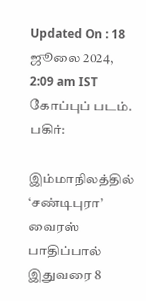Updated On : 18 ஜூலை 2024, 2:09 am IST
கோப்புப் படம்.
பகிர்:

இம்மாநிலத்தில் ‘சண்டிபுரா’ வைரஸ் பாதிப்பால் இதுவரை 8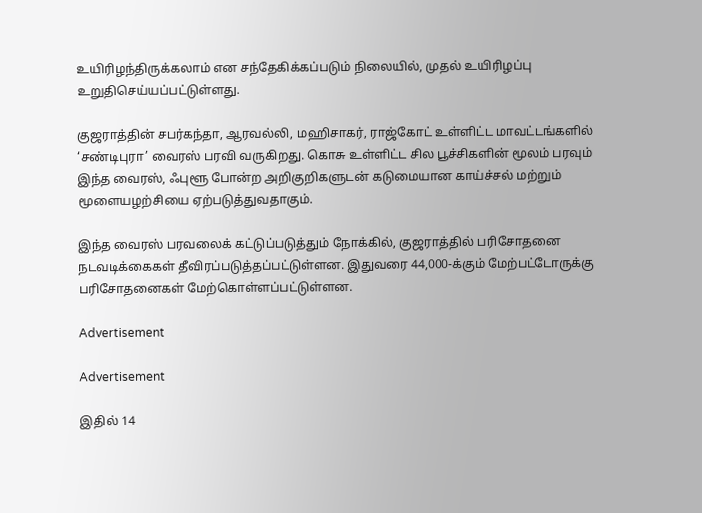உயிரிழந்திருக்கலாம் என சந்தேகிக்கப்படும் நிலையில், முதல் உயிரிழப்பு உறுதிசெய்யப்பட்டுள்ளது.

குஜராத்தின் சபர்கந்தா, ஆரவல்லி, மஹிசாகர், ராஜ்கோட் உள்ளிட்ட மாவட்டங்களில் ‘சண்டிபுரா’ வைரஸ் பரவி வருகிறது. கொசு உள்ளிட்ட சில பூச்சிகளின் மூலம் பரவும் இந்த வைரஸ், ஃபுளூ போன்ற அறிகுறிகளுடன் கடுமையான காய்ச்சல் மற்றும் மூளையழற்சியை ஏற்படுத்துவதாகும்.

இந்த வைரஸ் பரவலைக் கட்டுப்படுத்தும் நோக்கில், குஜராத்தில் பரிசோதனை நடவடிக்கைகள் தீவிரப்படுத்தப்பட்டுள்ளன. இதுவரை 44,000-க்கும் மேற்பட்டோருக்கு பரிசோதனைகள் மேற்கொள்ளப்பட்டுள்ளன.

Advertisement

Advertisement

இதில் 14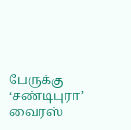பேருக்கு ‘சண்டிபுரா’ வைரஸ்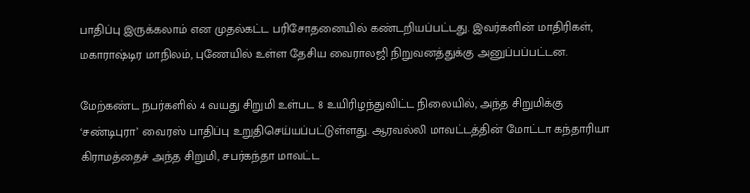பாதிப்பு இருக்கலாம் என முதல்கட்ட பரிசோதனையில் கண்டறியப்பட்டது. இவர்களின் மாதிரிகள், மகாராஷ்டிர மாநிலம், புணேயில் உள்ள தேசிய வைராலஜி நிறுவனத்துக்கு அனுப்பப்பட்டன.

மேற்கண்ட நபர்களில் 4 வயது சிறுமி உள்பட 8 உயிரிழந்துவிட்ட நிலையில், அந்த சிறுமிக்கு ‘சண்டிபுரா’ வைரஸ் பாதிப்பு உறுதிசெய்யப்பட்டுள்ளது. ஆரவல்லி மாவட்டத்தின் மோட்டா கந்தாரியா கிராமத்தைச் அந்த சிறுமி, சபர்கந்தா மாவட்ட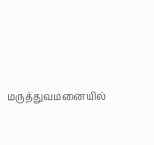மருத்துவமனையில்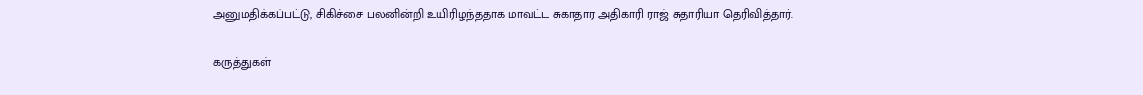அனுமதிக்கப்பட்டு, சிகிச்சை பலனின்றி உயிரிழந்ததாக மாவட்ட சுகாதார அதிகாரி ராஜ் சுதாரியா தெரிவித்தார்.

கருத்துகள்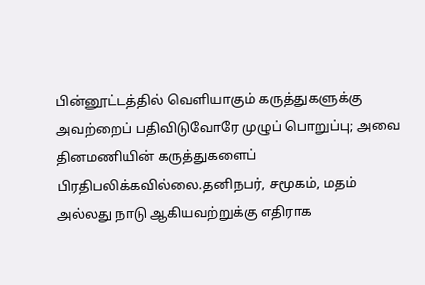பின்னூட்டத்தில் வெளியாகும் கருத்துகளுக்கு அவற்றைப் பதிவிடுவோரே முழுப் பொறுப்பு; அவை தினமணியின் கருத்துகளைப் பிரதிபலிக்கவில்லை.தனிநபர், சமூகம், மதம் அல்லது நாடு ஆகியவற்றுக்கு எதிராக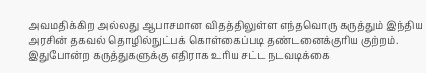அவமதிக்கிற அல்லது ஆபாசமான விதத்திலுள்ள எந்தவொரு கருத்தும் இந்திய அரசின் தகவல் தொழில்நுட்பக் கொள்கைப்படி தண்டனைக்குரிய குற்றம். இதுபோன்ற கருத்துகளுக்கு எதிராக உரிய சட்ட நடவடிக்கை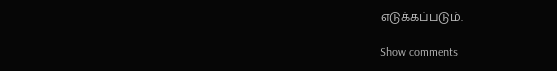எடுக்கப்படும்.

Show comments